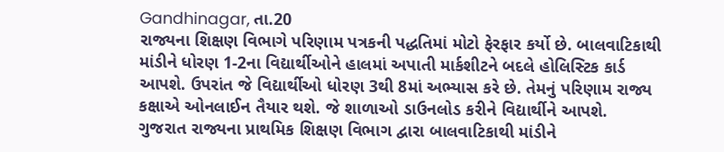Gandhinagar, તા.20
રાજ્યના શિક્ષણ વિભાગે પરિણામ પત્રકની પદ્ધતિમાં મોટો ફેરફાર કર્યો છે. બાલવાટિકાથી માંડીને ધોરણ 1-2ના વિદ્યાર્થીઓને હાલમાં અપાતી માર્કશીટને બદલે હોલિસ્ટિક કાર્ડ આપશે. ઉપરાંત જે વિદ્યાર્થીઓ ધોરણ 3થી 8માં અભ્યાસ કરે છે. તેમનું પરિણામ રાજ્ય કક્ષાએ ઓનલાઈન તૈયાર થશે. જે શાળાઓ ડાઉનલોડ કરીને વિદ્યાર્થીને આપશે.
ગુજરાત રાજ્યના પ્રાથમિક શિક્ષણ વિભાગ દ્વારા બાલવાટિકાથી માંડીને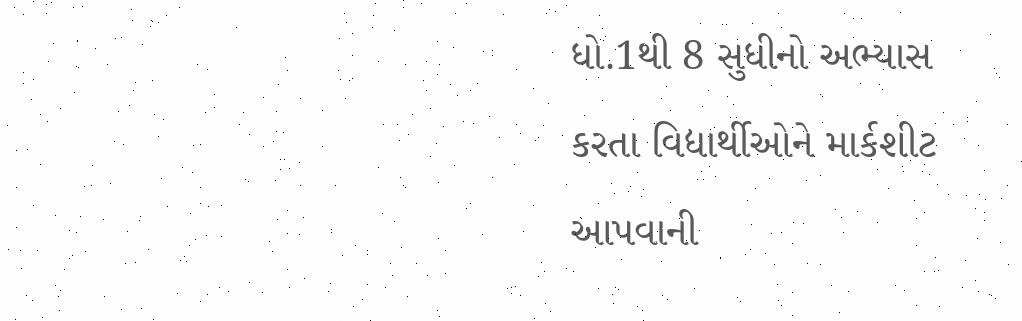ધો.1થી 8 સુધીનો અભ્યાસ કરતા વિદ્યાર્થીઓને માર્કશીટ આપવાની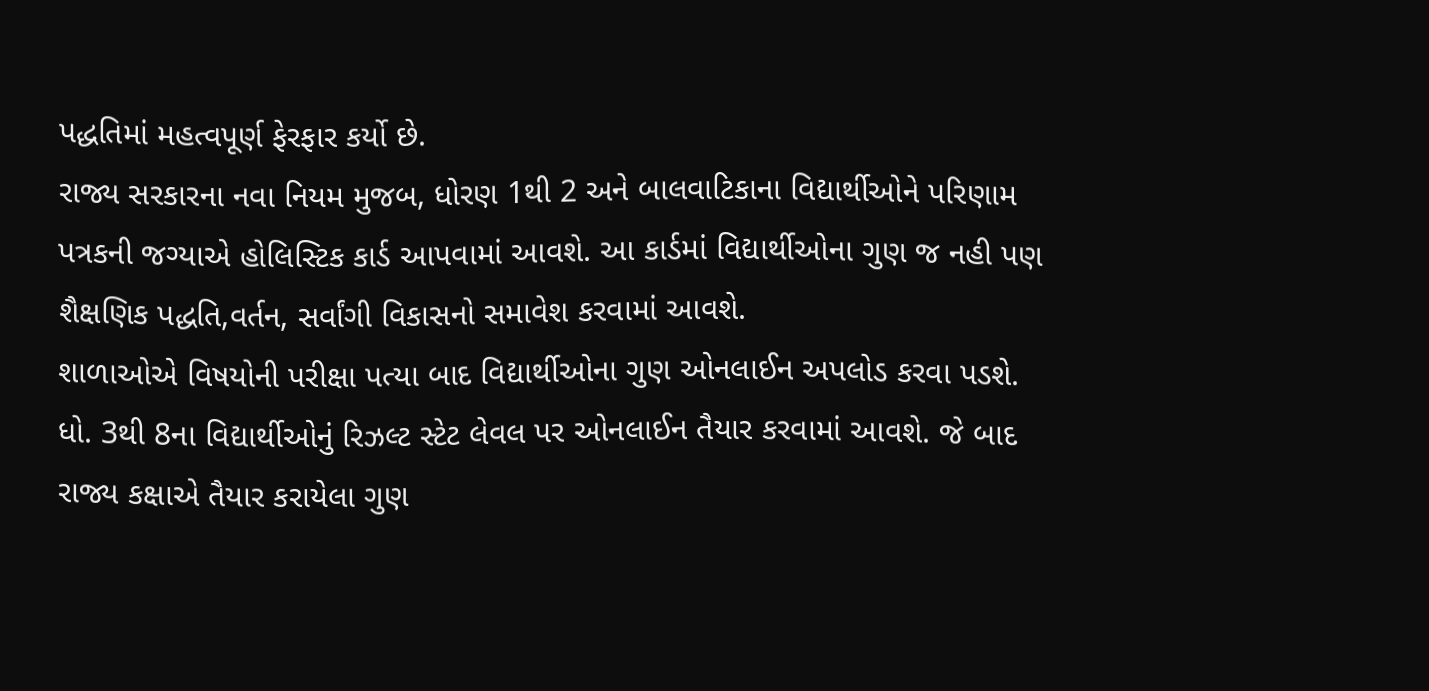પદ્ધતિમાં મહત્વપૂર્ણ ફેરફાર કર્યો છે.
રાજ્ય સરકારના નવા નિયમ મુજબ, ધોરણ 1થી 2 અને બાલવાટિકાના વિદ્યાર્થીઓને પરિણામ પત્રકની જગ્યાએ હોલિસ્ટિક કાર્ડ આપવામાં આવશે. આ કાર્ડમાં વિદ્યાર્થીઓના ગુણ જ નહી પણ શૈક્ષણિક પદ્ધતિ,વર્તન, સર્વાંગી વિકાસનો સમાવેશ કરવામાં આવશે.
શાળાઓએ વિષયોની પરીક્ષા પત્યા બાદ વિદ્યાર્થીઓના ગુણ ઓનલાઈન અપલોડ કરવા પડશે. ધો. 3થી 8ના વિદ્યાર્થીઓનું રિઝલ્ટ સ્ટેટ લેવલ પર ઓનલાઈન તૈયાર કરવામાં આવશે. જે બાદ રાજ્ય કક્ષાએ તૈયાર કરાયેલા ગુણ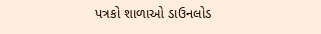પત્રકો શાળાઓ ડાઉનલોડ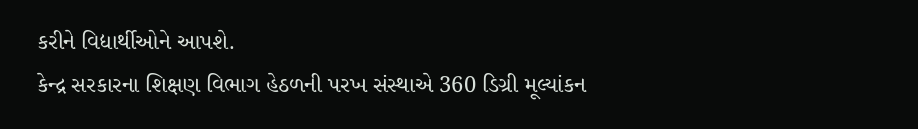કરીને વિદ્યાર્થીઓને આપશે.
કેન્દ્ર સરકારના શિક્ષણ વિભાગ હેઠળની પરખ સંસ્થાએ 360 ડિગ્રી મૂલ્યાંકન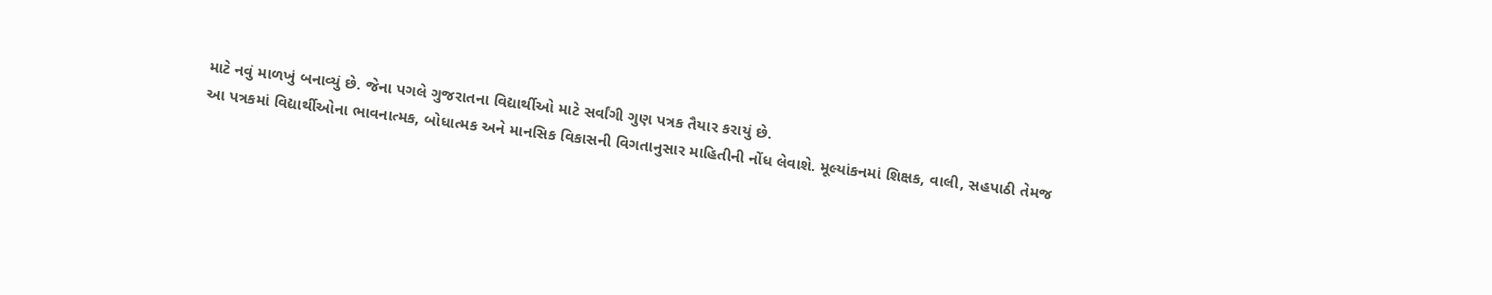માટે નવું માળખું બનાવ્યું છે. જેના પગલે ગુજરાતના વિદ્યાર્થીઓ માટે સર્વાંગી ગુણ પત્રક તૈયાર કરાયું છે.
આ પત્રકમાં વિદ્યાર્થીઓના ભાવનાત્મક, બોધાત્મક અને માનસિક વિકાસની વિગતાનુસાર માહિતીની નોંધ લેવાશે. મૂલ્યાંકનમાં શિક્ષક, વાલી, સહપાઠી તેમજ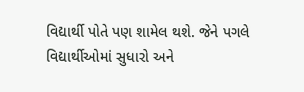વિદ્યાર્થી પોતે પણ શામેલ થશે. જેને પગલે વિદ્યાર્થીઓમાં સુધારો અને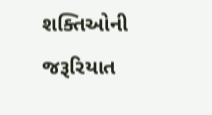શક્તિઓની જરૂરિયાત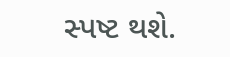સ્પષ્ટ થશે.